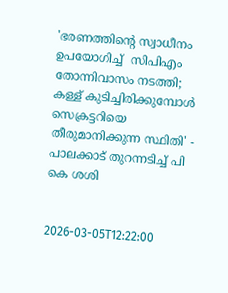'ഭരണത്തിൻ്റെ സ്വാധീനം ഉപയോഗിച്ച്  സിപിഎം തോന്നിവാസം നടത്തി; കള്ള് കുടിച്ചിരിക്കുമ്പോൾ സെക്രട്ടറിയെ തീരുമാനിക്കുന്ന സ്ഥിതി' - പാലക്കാട് തുറന്നടിച്ച് പി കെ ശശി


2026-03-05T12:22:00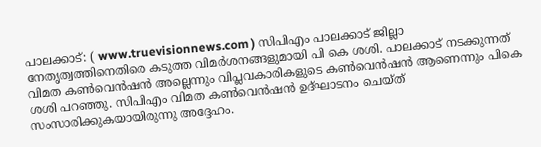പാലക്കാട്: ( www.truevisionnews.com ) സിപിഎം പാലക്കാട് ജില്ലാ നേതൃത്വത്തിനെതിരെ കടുത്ത വിമർശനങ്ങളുമായി പി കെ ശശി. പാലക്കാട് നടക്കുന്നത് വിമത കൺവെൻഷൻ അല്ലെന്നും വിപ്ലവകാരികളു‌ടെ കൺവെൻഷൻ ആണെന്നും പികെ ശശി പറഞ്ഞു. സിപിഎം വിമത കൺവെൻഷൻ ഉദ്ഘാടനം ചെയ്ത് സംസാരിക്കുകയായിരുന്നു അദ്ദേഹം.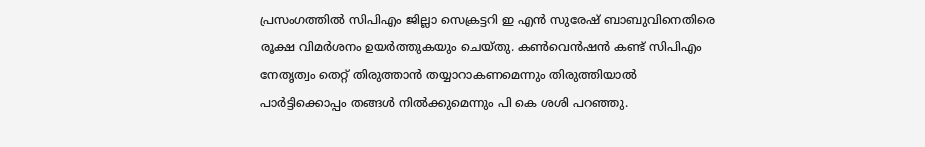പ്രസംഗത്തിൽ സിപിഎം ജില്ലാ സെക്രട്ടറി ഇ എൻ സുരേഷ് ബാബുവിനെതിരെ രൂക്ഷ വിമർശനം ഉയർത്തുകയും ചെയ്തു. കൺവെൻഷൻ കണ്ട് സിപിഎം നേതൃത്വം തെറ്റ് തിരുത്താൻ തയ്യാറാകണമെന്നും തിരുത്തിയാൽ പാർട്ടിക്കൊപ്പം തങ്ങൾ നിൽക്കുമെന്നും പി കെ ശശി പറ‍ഞ്ഞു.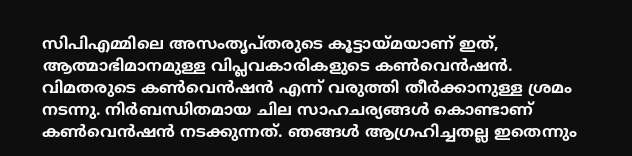സിപിഎമ്മിലെ അസംതൃപ്തരുടെ കൂട്ടായ്മയാണ് ഇത്, ആത്മാഭിമാനമുള്ള വിപ്ലവകാരികളുടെ കൺവെൻഷൻ. വിമതരുടെ കൺവെൻഷൻ എന്ന് വരുത്തി തീർക്കാനുള്ള ശ്രമം നടന്നു. നിർബന്ധിതമായ ചില സാഹചര്യങ്ങൾ കൊണ്ടാണ് കൺവെൻഷൻ നടക്കുന്നത്. ഞങ്ങൾ ആഗ്രഹിച്ചതല്ല ഇതെന്നും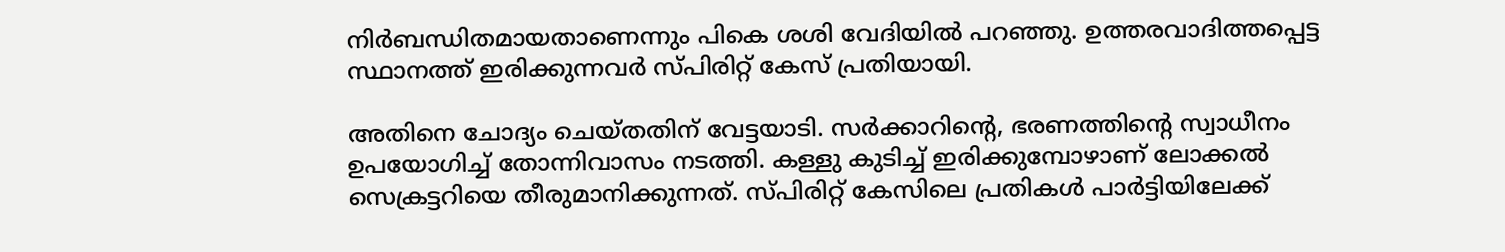നിർബന്ധിതമായതാണെന്നും പികെ ശശി വേദിയിൽ പറ‍ഞ്ഞു. ഉത്തരവാദിത്തപ്പെട്ട സ്ഥാനത്ത് ഇരിക്കുന്നവർ സ്പിരിറ്റ് കേസ് പ്രതിയായി.

അതിനെ ചോദ്യം ചെയ്തതിന് വേട്ടയാടി. സർക്കാറിൻ്റെ, ഭരണത്തിൻ്റെ സ്വാധീനം ഉപയോഗിച്ച് തോന്നിവാസം നടത്തി. കള്ളു കുടിച്ച് ഇരിക്കുമ്പോഴാണ് ലോക്കൽ സെക്രട്ടറിയെ തീരുമാനിക്കുന്നത്. സ്പിരിറ്റ് കേസിലെ പ്രതികൾ പാർട്ടിയിലേക്ക്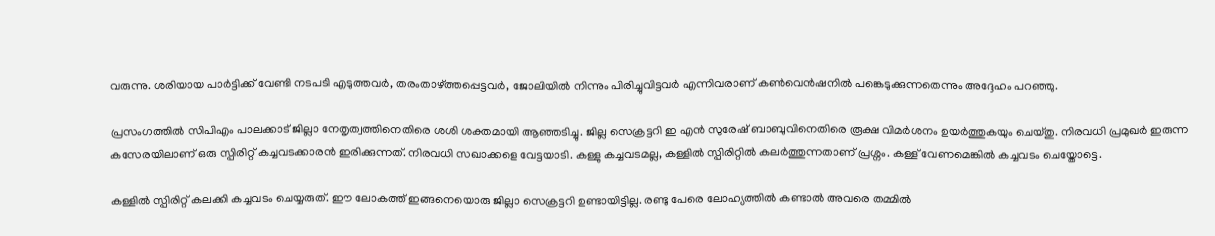വരുന്നു. ശരിയായ പാർട്ടിക്ക് വേണ്ടി നടപടി എടുത്തവർ, തരംതാഴ്ത്തപ്പെട്ടവർ, ജോലിയിൽ നിന്നും പിരിച്ചുവിട്ടവർ എന്നിവരാണ് കൺവെൻഷനിൽ പങ്കെടുക്കുന്നതെന്നും അദ്ദേഹം പറഞ്ഞു.

പ്രസംഗത്തിൽ സിപിഎം പാലക്കാട് ജില്ലാ നേതൃത്വത്തിനെതിരെ ശശി ശക്തമായി ആഞ്ഞടിച്ചു. ജില്ല സെക്രട്ടറി ഇ എൻ സുരേഷ് ബാബുവിനെതിരെ രൂക്ഷ വിമർശനം ഉയർത്തുകയും ചെയ്തു. നിരവധി പ്രമുഖർ ഇരുന്ന കസേരയിലാണ് ഒരു സ്പിരിറ്റ് കച്ചവടക്കാരൻ ഇരിക്കുന്നത്. നിരവധി സഖാക്കളെ വേട്ടയാടി. കള്ളു കച്ചവടമല്ല, കള്ളിൽ സ്പിരിറ്റിൽ കലർത്തുന്നതാണ് പ്രശ്നം. കള്ള് വേണമെങ്കിൽ കച്ചവടം ചെയ്തോട്ടെ.

കള്ളിൽ സ്പിരിറ്റ് കലക്കി കച്ചവടം ചെയ്യരുത്. ഈ ലോകത്ത് ഇങ്ങനെയൊരു ജില്ലാ സെക്രട്ടറി ഉണ്ടായിട്ടില്ല. രണ്ടു പേരെ ലോഹ്യത്തിൽ കണ്ടാൽ അവരെ തമ്മിൽ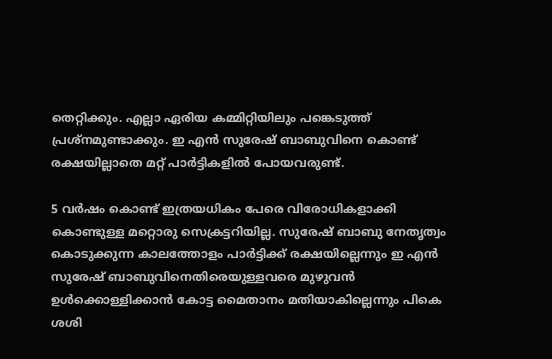തെറ്റിക്കും. എല്ലാ ഏരിയ കമ്മിറ്റിയിലും പങ്കെടുത്ത് പ്രശ്നമുണ്ടാക്കും. ഇ എൻ സുരേഷ് ബാബുവിനെ കൊണ്ട് രക്ഷയില്ലാതെ മറ്റ് പാർട്ടികളിൽ പോയവരുണ്ട്.

5 വർഷം കൊണ്ട് ഇത്രയധികം പേരെ വിരോധികളാക്കി കൊണ്ടുള്ള മറ്റൊരു സെക്രട്ടറിയില്ല. സുരേഷ് ബാബു നേതൃത്വം കൊടുക്കുന്ന കാലത്തോളം പാർട്ടിക്ക് രക്ഷയില്ലെന്നും ഇ എൻ സുരേഷ് ബാബുവിനെതിരെയുള്ളവരെ മുഴുവൻ ഉൾക്കൊള്ളിക്കാൻ കോട്ട മൈതാനം മതിയാകില്ലെന്നും പികെ ശശി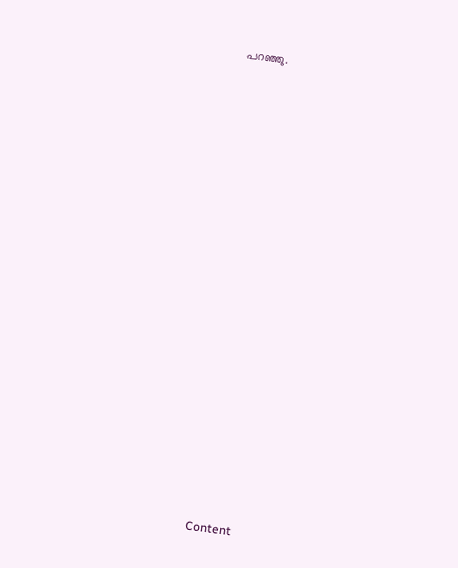പറഞ്ഞു.


























Content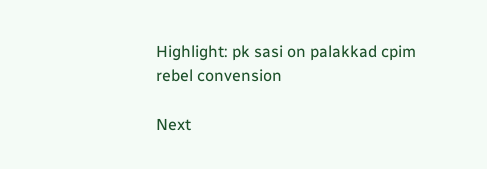Highlight: pk sasi on palakkad cpim rebel convension

Next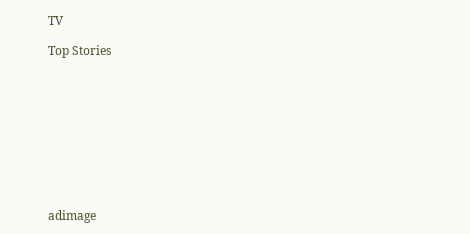TV

Top Stories










adimage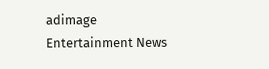adimage
Entertainment News